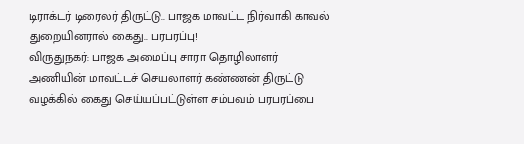டிராக்டர் டிரைலர் திருட்டு.. பாஜக மாவட்ட நிர்வாகி காவல் துறையினரால் கைது.. பரபரப்பு!
விருதுநகர்: பாஜக அமைப்பு சாரா தொழிலாளர் அணியின் மாவட்டச் செயலாளர் கண்ணன் திருட்டு வழக்கில் கைது செய்யப்பட்டுள்ள சம்பவம் பரபரப்பை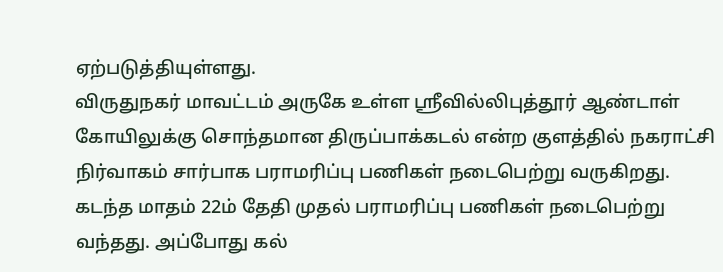ஏற்படுத்தியுள்ளது.
விருதுநகர் மாவட்டம் அருகே உள்ள ஸ்ரீவில்லிபுத்தூர் ஆண்டாள் கோயிலுக்கு சொந்தமான திருப்பாக்கடல் என்ற குளத்தில் நகராட்சி நிர்வாகம் சார்பாக பராமரிப்பு பணிகள் நடைபெற்று வருகிறது. கடந்த மாதம் 22ம் தேதி முதல் பராமரிப்பு பணிகள் நடைபெற்று வந்தது. அப்போது கல்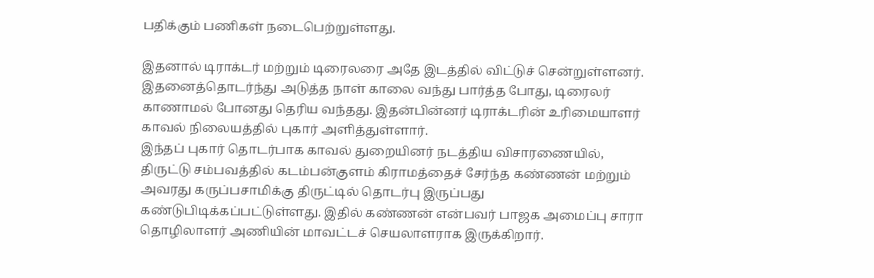பதிக்கும் பணிகள் நடைபெற்றுள்ளது.

இதனால் டிராக்டர் மற்றும் டிரைலரை அதே இடத்தில் விட்டுச் சென்றுள்ளனர். இதனைத்தொடர்ந்து அடுத்த நாள் காலை வந்து பார்த்த போது, டிரைலர் காணாமல் போனது தெரிய வந்தது. இதன்பின்னர் டிராக்டரின் உரிமையாளர் காவல் நிலையத்தில் புகார் அளித்துள்ளார்.
இந்தப் புகார் தொடர்பாக காவல் துறையினர் நடத்திய விசாரணையில், திருட்டு சம்பவத்தில் கடம்பன்குளம் கிராமத்தைச் சேர்ந்த கண்ணன் மற்றும் அவரது கருப்பசாமிக்கு திருட்டில் தொடர்பு இருப்பது கண்டுபிடிக்கப்பட்டுள்ளது. இதில் கண்ணன் என்பவர் பாஜக அமைப்பு சாரா தொழிலாளர் அணியின் மாவட்டச் செயலாளராக இருக்கிறார்.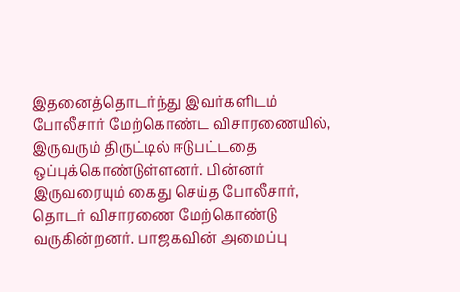இதனைத்தொடர்ந்து இவர்களிடம் போலீசார் மேற்கொண்ட விசாரணையில், இருவரும் திருட்டில் ஈடுபட்டதை ஒப்புக்கொண்டுள்ளனர். பின்னர் இருவரையும் கைது செய்த போலீசார், தொடர் விசாரணை மேற்கொண்டு வருகின்றனர். பாஜகவின் அமைப்பு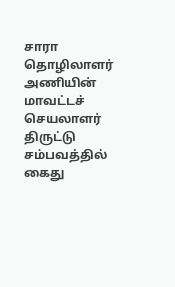சாரா தொழிலாளர் அணியின் மாவட்டச் செயலாளர் திருட்டு சம்பவத்தில் கைது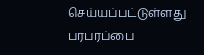செய்யப்பட்டுள்ளது பரபரப்பை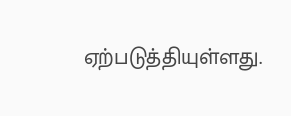ஏற்படுத்தியுள்ளது.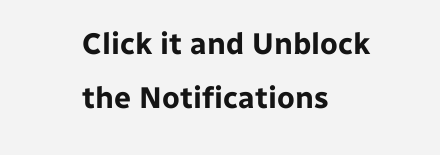Click it and Unblock the Notifications